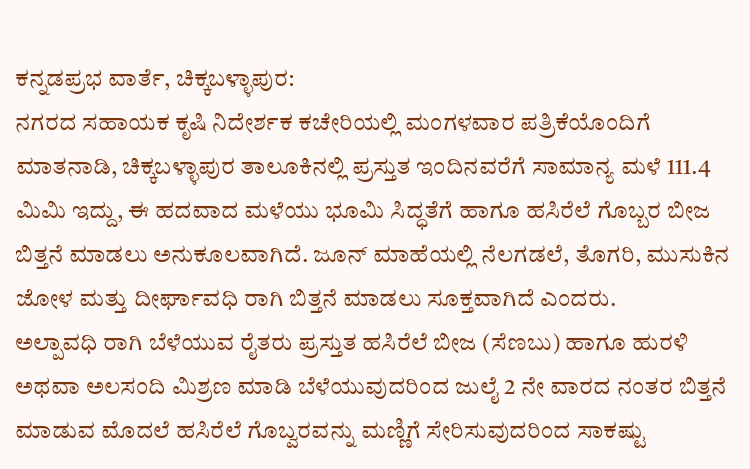ಕನ್ನಡಪ್ರಭ ವಾರ್ತೆ, ಚಿಕ್ಕಬಳ್ಳಾಪುರ:
ನಗರದ ಸಹಾಯಕ ಕೃಷಿ ನಿದೇರ್ಶಕ ಕಚೇರಿಯಲ್ಲಿ ಮಂಗಳವಾರ ಪತ್ರಿಕೆಯೊಂದಿಗೆ ಮಾತನಾಡಿ, ಚಿಕ್ಕಬಳ್ಳಾಪುರ ತಾಲೂಕಿನಲ್ಲಿ ಪ್ರಸ್ತುತ ಇಂದಿನವರೆಗೆ ಸಾಮಾನ್ಯ ಮಳೆ 111.4 ಮಿಮಿ ಇದ್ದು, ಈ ಹದವಾದ ಮಳೆಯು ಭೂಮಿ ಸಿದ್ಧತೆಗೆ ಹಾಗೂ ಹಸಿರೆಲೆ ಗೊಬ್ಬರ ಬೀಜ ಬಿತ್ತನೆ ಮಾಡಲು ಅನುಕೂಲವಾಗಿದೆ. ಜೂನ್ ಮಾಹೆಯಲ್ಲಿ ನೆಲಗಡಲೆ, ತೊಗರಿ, ಮುಸುಕಿನ ಜೋಳ ಮತ್ತು ದೀರ್ಘಾವಧಿ ರಾಗಿ ಬಿತ್ತನೆ ಮಾಡಲು ಸೂಕ್ತವಾಗಿದೆ ಎಂದರು.
ಅಲ್ಪಾವಧಿ ರಾಗಿ ಬೆಳೆಯುವ ರೈತರು ಪ್ರಸ್ತುತ ಹಸಿರೆಲೆ ಬೀಜ (ಸೆಣಬು) ಹಾಗೂ ಹುರಳಿ ಅಥವಾ ಅಲಸಂದಿ ಮಿಶ್ರಣ ಮಾಡಿ ಬೆಳೆಯುವುದರಿಂದ ಜುಲೈ 2 ನೇ ವಾರದ ನಂತರ ಬಿತ್ತನೆ ಮಾಡುವ ಮೊದಲೆ ಹಸಿರೆಲೆ ಗೊಬ್ವರವನ್ನು ಮಣ್ಣಿಗೆ ಸೇರಿಸುವುದರಿಂದ ಸಾಕಷ್ಟು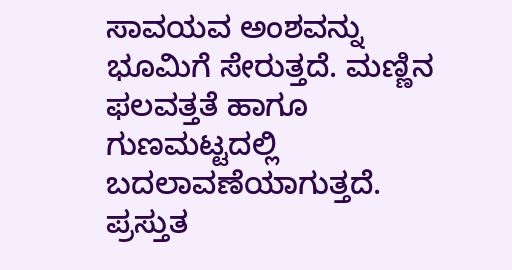ಸಾವಯವ ಅಂಶವನ್ನು ಭೂಮಿಗೆ ಸೇರುತ್ತದೆ. ಮಣ್ಣಿನ ಫಲವತ್ತತೆ ಹಾಗೂ ಗುಣಮಟ್ಟದಲ್ಲಿ ಬದಲಾವಣೆಯಾಗುತ್ತದೆ. ಪ್ರಸ್ತುತ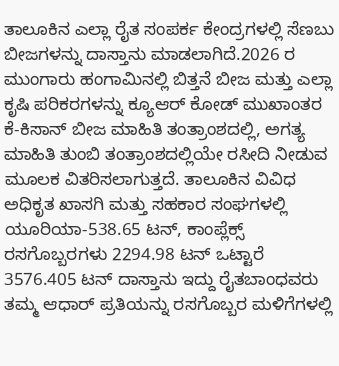ತಾಲೂಕಿನ ಎಲ್ಲಾ ರೈತ ಸಂಪರ್ಕ ಕೇಂದ್ರಗಳಲ್ಲಿ ಸೆಣಬು ಬೀಜಗಳನ್ನು ದಾಸ್ತಾನು ಮಾಡಲಾಗಿದೆ.2026 ರ ಮುಂಗಾರು ಹಂಗಾಮಿನಲ್ಲಿ ಬಿತ್ತನೆ ಬೀಜ ಮತ್ತು ಎಲ್ಲಾ ಕೃಷಿ ಪರಿಕರಗಳನ್ನು ಕ್ಯೂಆರ್ ಕೋಡ್ ಮುಖಾಂತರ ಕೆ-ಕಿಸಾನ್ ಬೀಜ ಮಾಹಿತಿ ತಂತ್ರಾಂಶದಲ್ಲಿ, ಅಗತ್ಯ ಮಾಹಿತಿ ತುಂಬಿ ತಂತ್ರಾಂಶದಲ್ಲಿಯೇ ರಸೀದಿ ನೀಡುವ ಮೂಲಕ ವಿತರಿಸಲಾಗುತ್ತದೆ. ತಾಲೂಕಿನ ವಿವಿಧ ಅಧಿಕೃತ ಖಾಸಗಿ ಮತ್ತು ಸಹಕಾರ ಸಂಘಗಳಲ್ಲಿ ಯೂರಿಯಾ-538.65 ಟನ್, ಕಾಂಪ್ಲೆಕ್ಸ್ ರಸಗೊಬ್ಬರಗಳು 2294.98 ಟನ್ ಒಟ್ಟಾರೆ 3576.405 ಟನ್ ದಾಸ್ತಾನು ಇದ್ದು ರೈತಬಾಂಧವರು ತಮ್ಮ ಆಧಾರ್ ಪ್ರತಿಯನ್ನು ರಸಗೊಬ್ಬರ ಮಳಿಗೆಗಳಲ್ಲಿ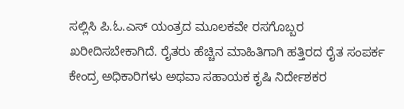ಸಲ್ಲಿಸಿ ಪಿ.ಓ.ಎಸ್ ಯಂತ್ರದ ಮೂಲಕವೇ ರಸಗೊಬ್ಬರ ಖರೀದಿಸಬೇಕಾಗಿದೆ. ರೈತರು ಹೆಚ್ಚಿನ ಮಾಹಿತಿಗಾಗಿ ಹತ್ತಿರದ ರೈತ ಸಂಪರ್ಕ ಕೇಂದ್ರ ಅಧಿಕಾರಿಗಳು ಅಥವಾ ಸಹಾಯಕ ಕೃಷಿ ನಿರ್ದೇಶಕರ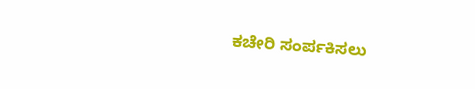ಕಚೇರಿ ಸಂರ್ಪಕಿಸಲು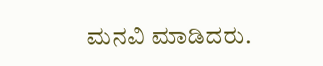ಮನವಿ ಮಾಡಿದರು.